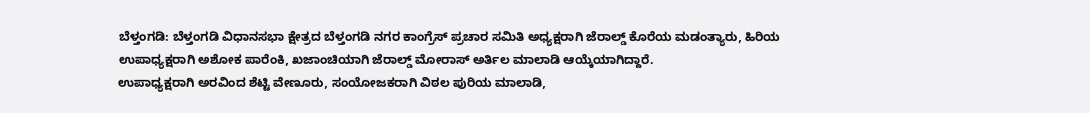ಬೆಳ್ತಂಗಡಿ: ಬೆಳ್ತಂಗಡಿ ವಿಧಾನಸಭಾ ಕ್ಷೇತ್ರದ ಬೆಳ್ತಂಗಡಿ ನಗರ ಕಾಂಗ್ರೆಸ್ ಪ್ರಚಾರ ಸಮಿತಿ ಅಧ್ಯಕ್ಷರಾಗಿ ಜೆರಾಲ್ಡ್ ಕೊರೆಯ ಮಡಂತ್ಯಾರು, ಹಿರಿಯ ಉಪಾಧ್ಯಕ್ಷರಾಗಿ ಅಶೋಕ ಪಾರೆಂಕಿ, ಖಜಾಂಚಿಯಾಗಿ ಜೆರಾಲ್ಡ್ ಮೋರಾಸ್ ಅರ್ತಿಲ ಮಾಲಾಡಿ ಆಯ್ಕೆಯಾಗಿದ್ದಾರೆ.
ಉಪಾಧ್ಯಕ್ಷರಾಗಿ ಅರವಿಂದ ಶೆಟ್ಟಿ ವೇಣೂರು, ಸಂಯೋಜಕರಾಗಿ ವಿಠಲ ಪುರಿಯ ಮಾಲಾಡಿ,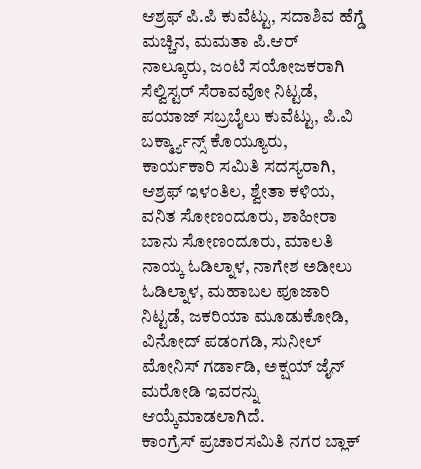ಆಶ್ರಫ್ ಪಿ.ಪಿ ಕುವೆಟ್ಟು, ಸದಾಶಿವ ಹೆಗ್ಡೆ ಮಚ್ಚಿನ, ಮಮತಾ ಪಿ.ಆರ್ ನಾಲ್ಕೂರು, ಜಂಟಿ ಸಯೋಜಕರಾಗಿ ಸೆಲ್ವಿಸ್ಟರ್ ಸೆರಾವವೋ ನಿಟ್ಟಡೆ, ಪಯಾಜ್ ಸಬ್ರಬೈಲು ಕುವೆಟ್ಟು, ಪಿ.ವಿ ಬರ್ಕ್ಮ್ಯಾನ್ಸ್ ಕೊಯ್ಯೂರು, ಕಾರ್ಯಕಾರಿ ಸಮಿತಿ ಸದಸ್ಯರಾಗಿ, ಆಶ್ರಫ್ ಇಳಂತಿಲ, ಶ್ವೇತಾ ಕಳಿಯ, ವನಿತ ಸೋಣಂದೂರು, ಶಾಹೀರಾ ಬಾನು ಸೋಣಂದೂರು, ಮಾಲತಿ ನಾಯ್ಕ ಓಡಿಲ್ನಾಳ, ನಾಗೇಶ ಅಡೀಲು ಓಡಿಲ್ನಾಳ, ಮಹಾಬಲ ಪೂಜಾರಿ ನಿಟ್ಟಡೆ, ಜಕರಿಯಾ ಮೂಡುಕೋಡಿ, ವಿನೋದ್ ಪಡಂಗಡಿ, ಸುನೀಲ್ ಮೋನಿಸ್ ಗರ್ಡಾಡಿ, ಅಕ್ಷಯ್ ಜೈನ್ ಮರೋಡಿ ಇವರನ್ನು ಆಯ್ಕೆಮಾಡಲಾಗಿದೆ.
ಕಾಂಗ್ರೆಸ್ ಪ್ರಚಾರಸಮಿತಿ ನಗರ ಬ್ಲಾಕ್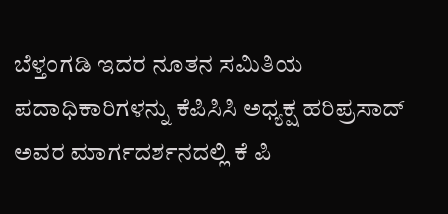ಬೆಳ್ತಂಗಡಿ ಇದರ ನೂತನ ಸಮಿತಿಯ ಪದಾಧಿಕಾರಿಗಳನ್ನು ಕೆಪಿಸಿಸಿ ಅಧ್ಯಕ್ಷ ಹರಿಪ್ರಸಾದ್ ಅವರ ಮಾರ್ಗದರ್ಶನದಲ್ಲಿ ಕೆ ಪಿ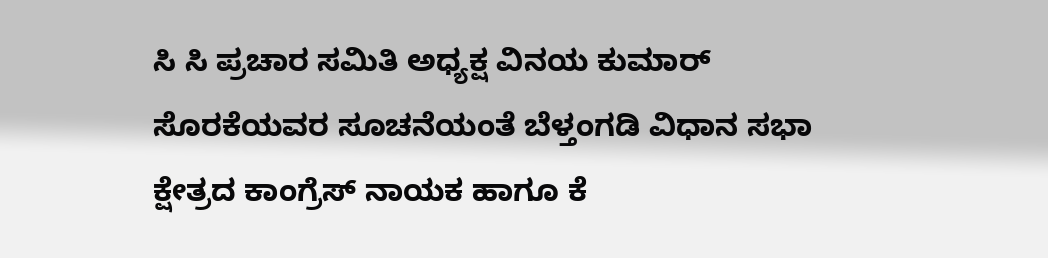ಸಿ ಸಿ ಪ್ರಚಾರ ಸಮಿತಿ ಅಧ್ಯಕ್ಷ ವಿನಯ ಕುಮಾರ್ ಸೊರಕೆಯವರ ಸೂಚನೆಯಂತೆ ಬೆಳ್ತಂಗಡಿ ವಿಧಾನ ಸಭಾ ಕ್ಷೇತ್ರದ ಕಾಂಗ್ರೆಸ್ ನಾಯಕ ಹಾಗೂ ಕೆ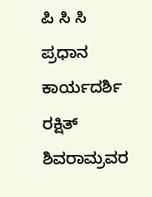ಪಿ ಸಿ ಸಿ ಪ್ರಧಾನ ಕಾರ್ಯದರ್ಶಿ ರಕ್ಷಿತ್ ಶಿವರಾಮ್ರವರ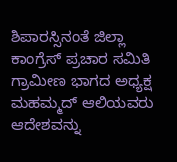ಶಿಪಾರಸ್ಸಿನಂತೆ ಜಿಲ್ಲಾ ಕಾಂಗ್ರೆಸ್ ಪ್ರಚಾರ ಸಮಿತಿ ಗ್ರಾಮೀಣ ಭಾಗದ ಅಧ್ಯಕ್ಷ ಮಹಮ್ಮದ್ ಆಲಿಯವರು ಆದೇಶವನ್ನು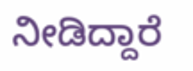ನೀಡಿದ್ದಾರೆ